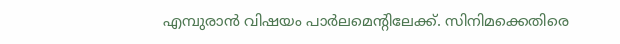എമ്പുരാൻ വിഷയം പാർലമെന്റിലേക്ക്. സിനിമക്കെതിരെ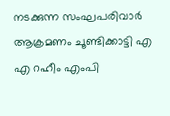നടക്കുന്ന സംഘപരിവാർ ആക്രമണം ചൂണ്ടിക്കാട്ടി എ എ റഹീം എംപി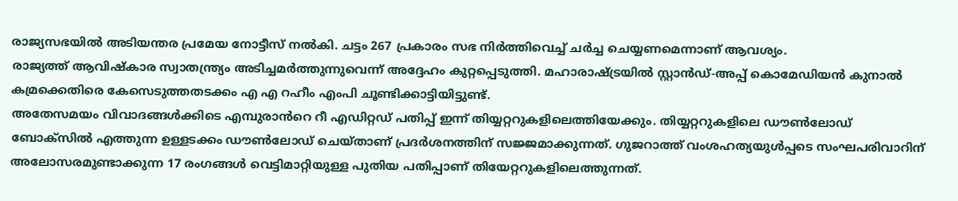രാജ്യസഭയിൽ അടിയന്തര പ്രമേയ നോട്ടീസ് നൽകി. ചട്ടം 267 പ്രകാരം സഭ നിർത്തിവെച്ച് ചർച്ച ചെയ്യണമെന്നാണ് ആവശ്യം.
രാജ്യത്ത് ആവിഷ്കാര സ്വാതന്ത്ര്യം അടിച്ചമർത്തുന്നുവെന്ന് അദ്ദേഹം കുറ്റപ്പെടുത്തി. മഹാരാഷ്ട്രയിൽ സ്റ്റാൻഡ്-അപ്പ് കൊമേഡിയൻ കുനാൽ കമ്രക്കെതിരെ കേസെടുത്തതടക്കം എ എ റഹീം എംപി ചൂണ്ടിക്കാട്ടിയിട്ടുണ്ട്.
അതേസമയം വിവാദങ്ങൾക്കിടെ എമ്പുരാൻറെ റീ എഡിറ്റഡ് പതിപ്പ് ഇന്ന് തിയ്യറ്ററുകളിലെത്തിയേക്കും. തിയ്യറ്ററുകളിലെ ഡൗൺലോഡ് ബോക്സിൽ എത്തുന്ന ഉള്ളടക്കം ഡൗൺലോഡ് ചെയ്താണ് പ്രദർശനത്തിന് സജ്ജമാക്കുന്നത്. ഗുജറാത്ത് വംശഹത്യയുൾപ്പടെ സംഘപരിവാറിന് അലോസരമുണ്ടാക്കുന്ന 17 രംഗങ്ങൾ വെട്ടിമാറ്റിയുള്ള പുതിയ പതിപ്പാണ് തിയേറ്ററുകളിലെത്തുന്നത്.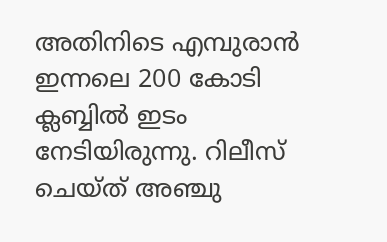അതിനിടെ എമ്പുരാൻ ഇന്നലെ 200 കോടി ക്ലബ്ബിൽ ഇടം നേടിയിരുന്നു. റിലീസ് ചെയ്ത് അഞ്ചു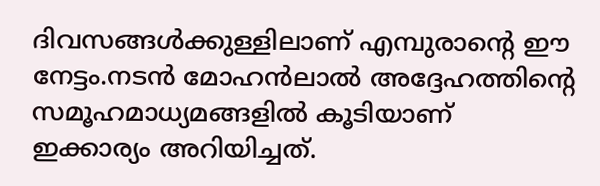ദിവസങ്ങൾക്കുള്ളിലാണ് എമ്പുരാന്റെ ഈ നേട്ടം.നടൻ മോഹൻലാൽ അദ്ദേഹത്തിന്റെ സമൂഹമാധ്യമങ്ങളിൽ കൂടിയാണ് ഇക്കാര്യം അറിയിച്ചത്.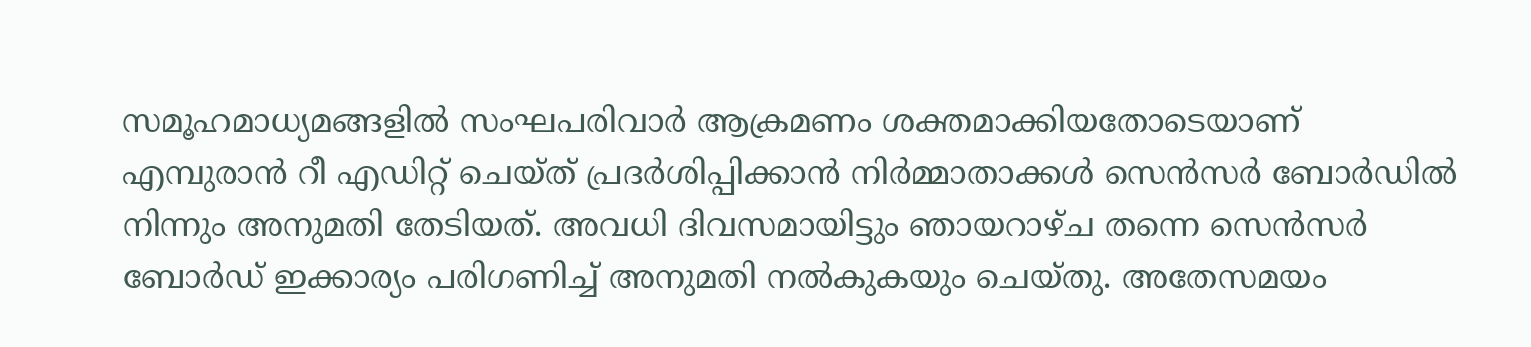സമൂഹമാധ്യമങ്ങളിൽ സംഘപരിവാർ ആക്രമണം ശക്തമാക്കിയതോടെയാണ് എമ്പുരാൻ റീ എഡിറ്റ് ചെയ്ത് പ്രദർശിപ്പിക്കാൻ നിർമ്മാതാക്കൾ സെൻസർ ബോർഡിൽ നിന്നും അനുമതി തേടിയത്. അവധി ദിവസമായിട്ടും ഞായറാഴ്ച തന്നെ സെൻസർ ബോർഡ് ഇക്കാര്യം പരിഗണിച്ച് അനുമതി നൽകുകയും ചെയ്തു. അതേസമയം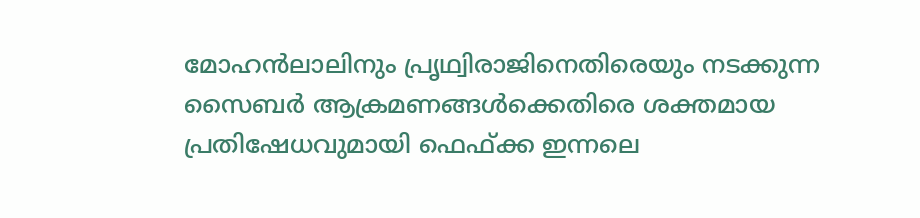മോഹൻലാലിനും പ്രൃഥ്വിരാജിനെതിരെയും നടക്കുന്ന സൈബർ ആക്രമണങ്ങൾക്കെതിരെ ശക്തമായ പ്രതിഷേധവുമായി ഫെഫ്ക്ക ഇന്നലെ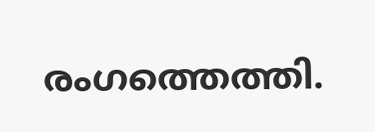രംഗത്തെത്തി.